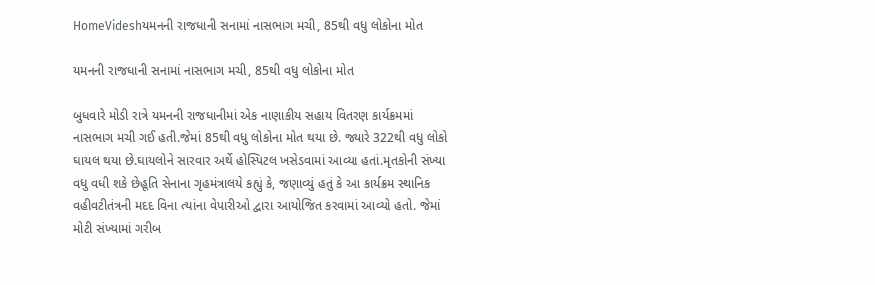HomeVideshયમનની રાજધાની સનામાં નાસભાગ મચી, 85થી વધુ લોકોના મોત

યમનની રાજધાની સનામાં નાસભાગ મચી, 85થી વધુ લોકોના મોત

બુધવારે મોડી રાત્રે યમનની રાજધાનીમાં એક નાણાકીય સહાય વિતરણ કાર્યક્રમમાં નાસભાગ મચી ગઈ હતી.જેમાં 85થી વધુ લોકોના મોત થયા છે. જ્યારે 322થી વધુ લોકો ઘાયલ થયા છે.ઘાયલોને સારવાર અર્થે હોસ્પિટલ ખસેડવામાં આવ્યા હતાં.મૃતકોની સંખ્યા વધુ વધી શકે છેહૂતિ સેનાના ગૃહમંત્રાલયે કહ્યું કે, જણાવ્યું હતું કે આ કાર્યક્રમ સ્થાનિક વહીવટીતંત્રની મદદ વિના ત્યાંના વેપારીઓ દ્વારા આયોજિત કરવામાં આવ્યો હતો. જેમાં મોટી સંખ્યામાં ગરીબ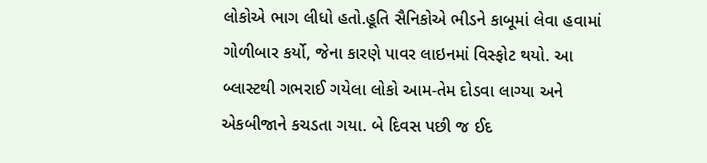લોકોએ ભાગ લીધો હતો.હૂતિ સૈનિકોએ ભીડને કાબૂમાં લેવા હવામાં ગોળીબાર કર્યો, જેના કારણે પાવર લાઇનમાં વિસ્ફોટ થયો. આ બ્લાસ્ટથી ગભરાઈ ગયેલા લોકો આમ-તેમ દોડવા લાગ્યા અને એકબીજાને કચડતા ગયા. બે દિવસ પછી જ ઈદ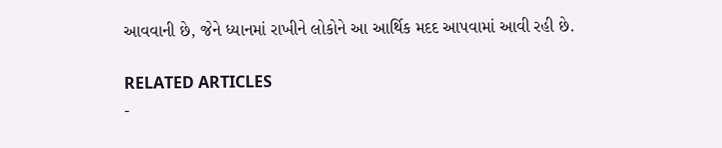આવવાની છે, જેને ધ્યાનમાં રાખીને લોકોને આ આર્થિક મદદ આપવામાં આવી રહી છે.

RELATED ARTICLES
-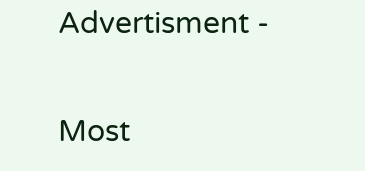Advertisment -

Most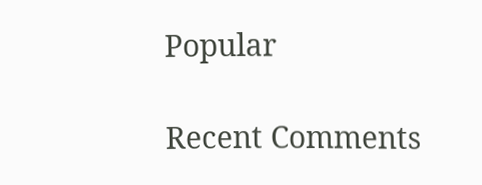Popular

Recent Comments